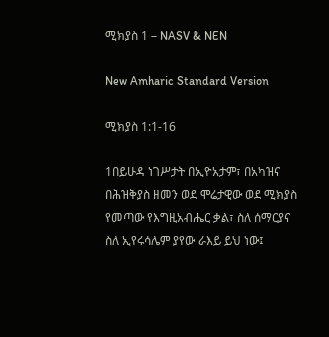ሚክያስ 1 – NASV & NEN

New Amharic Standard Version

ሚክያስ 1:1-16

1በይሁዳ ነገሥታት በኢዮአታም፣ በአካዝና በሕዝቅያስ ዘመን ወደ ሞሬታዊው ወደ ሚክያስ የመጣው የእግዚአብሔር ቃል፣ ስለ ሰማርያና ስለ ኢየሩሳሌም ያየው ራእይ ይህ ነው፤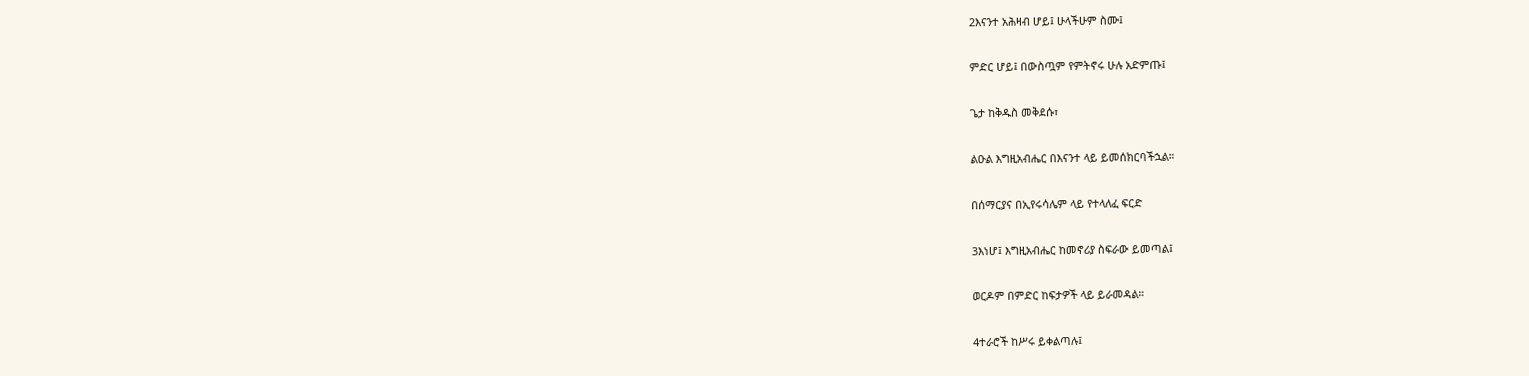2እናንተ አሕዛብ ሆይ፤ ሁላችሁም ስሙ፤

ምድር ሆይ፤ በውስጧም የምትኖሩ ሁሉ አድምጡ፤

ጌታ ከቅዱስ መቅደሱ፣

ልዑል እግዚአብሔር በእናንተ ላይ ይመሰክርባችኋል።

በሰማርያና በኢየሩሳሌም ላይ የተላለፈ ፍርድ

3እነሆ፤ እግዚአብሔር ከመኖሪያ ስፍራው ይመጣል፤

ወርዶም በምድር ከፍታዎች ላይ ይራመዳል።

4ተራሮች ከሥሩ ይቀልጣሉ፤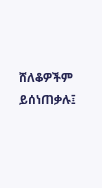ሸለቆዎችም ይሰነጠቃሉ፤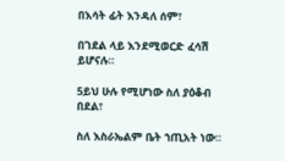በእሳት ፊት እንዳለ ሰም፣

በገደል ላይ እንደሚወርድ ፈሳሽ ይሆናሉ።

5ይህ ሁሉ የሚሆነው ስለ ያዕቆብ በደል፣

ስለ እስራኤልም ቤት ኀጢአት ነው።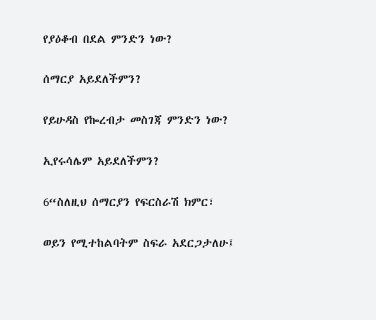የያዕቆብ በደል ምንድን ነው?

ሰማርያ አይደለችምን?

የይሁዳስ የኰረብታ መስገጃ ምንድን ነው?

ኢየሩሳሌም አይደለችምን?

6“ስለዚህ ሰማርያን የፍርስራሽ ክምር፣

ወይን የሚተከልባትም ስፍራ አደርጋታለሁ፤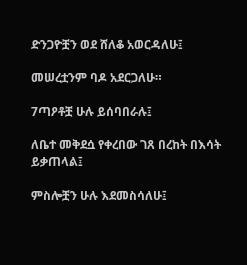ድንጋዮቿን ወደ ሸለቆ አወርዳለሁ፤

መሠረቷንም ባዶ አደርጋለሁ።

7ጣዖቶቿ ሁሉ ይሰባበራሉ፤

ለቤተ መቅደሷ የቀረበው ገጸ በረከት በእሳት ይቃጠላል፤

ምስሎቿን ሁሉ እደመስሳለሁ፤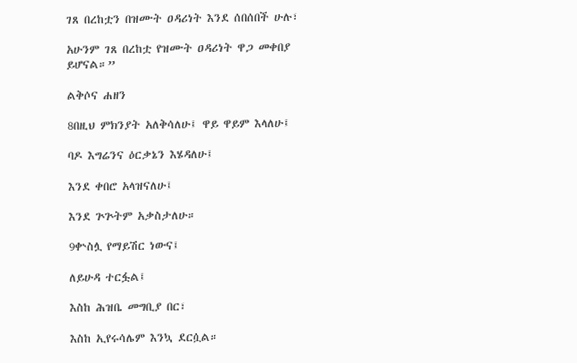ገጸ በረከቷን በዝሙት ዐዳሪነት እንደ ሰበሰበች ሁሉ፣

አሁንም ገጸ በረከቷ የዝሙት ዐዳሪነት ዋጋ መቀበያ ይሆናል።”

ልቅሶና ሐዘን

8በዚህ ምክንያት አለቅሳለሁ፤ ዋይ ዋይም እላለሁ፤

ባዶ እግሬንና ዕርቃኔን እሄዳለሁ፤

እንደ ቀበሮ አላዝናለሁ፤

እንደ ጕጕትም አቃስታለሁ።

9ቍስሏ የማይሽር ነውና፤

ለይሁዳ ተርፏል፤

እስከ ሕዝቤ መግቢያ በር፣

እስከ ኢየሩሳሌም እንኳ ደርሷል።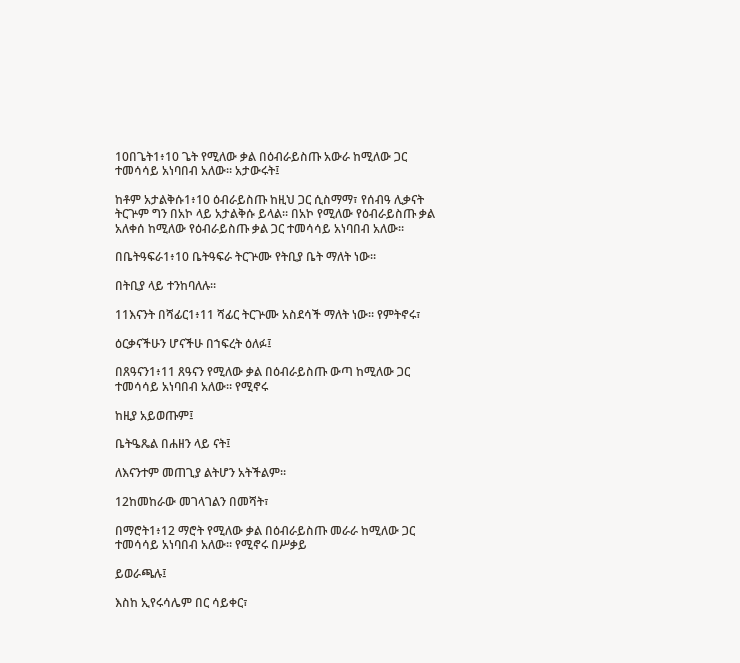10በጌት1፥10 ጌት የሚለው ቃል በዕብራይስጡ አውራ ከሚለው ጋር ተመሳሳይ አነባበብ አለው። አታውሩት፤

ከቶም አታልቅሱ1፥10 ዕብራይስጡ ከዚህ ጋር ሲስማማ፣ የሰብዓ ሊቃናት ትርጕም ግን በአኮ ላይ አታልቅሱ ይላል። በአኮ የሚለው የዕብራይስጡ ቃል አለቀሰ ከሚለው የዕብራይስጡ ቃል ጋር ተመሳሳይ አነባበብ አለው።

በቤትዓፍራ1፥10 ቤትዓፍራ ትርጕሙ የትቢያ ቤት ማለት ነው።

በትቢያ ላይ ተንከባለሉ።

11እናንት በሻፊር1፥11 ሻፊር ትርጕሙ አስደሳች ማለት ነው። የምትኖሩ፣

ዕርቃናችሁን ሆናችሁ በኀፍረት ዕለፉ፤

በጸዓናን1፥11 ጸዓናን የሚለው ቃል በዕብራይስጡ ውጣ ከሚለው ጋር ተመሳሳይ አነባበብ አለው። የሚኖሩ

ከዚያ አይወጡም፤

ቤትዔጼል በሐዘን ላይ ናት፤

ለእናንተም መጠጊያ ልትሆን አትችልም።

12ከመከራው መገላገልን በመሻት፣

በማሮት1፥12 ማሮት የሚለው ቃል በዕብራይስጡ መራራ ከሚለው ጋር ተመሳሳይ አነባበብ አለው። የሚኖሩ በሥቃይ

ይወራጫሉ፤

እስከ ኢየሩሳሌም በር ሳይቀር፣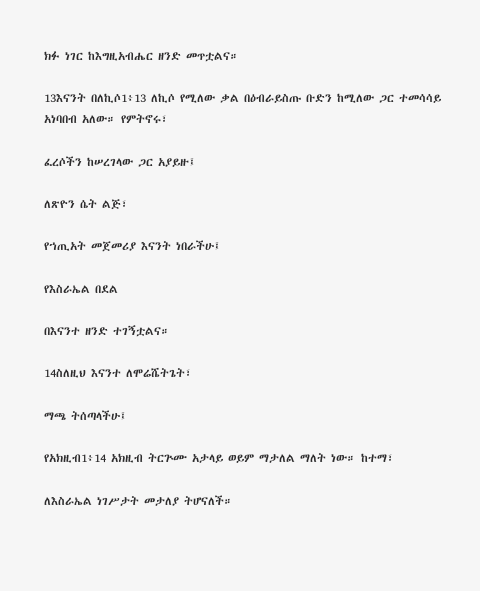ክፉ ነገር ከእግዚአብሔር ዘንድ መጥቷልና።

13እናንት በለኪሶ1፥13 ለኪሶ የሚለው ቃል በዕብራይስጡ ቡድን ከሚለው ጋር ተመሳሳይ አነባበብ አለው። የምትኖሩ፣

ፈረሶችን ከሠረገላው ጋር አያይዙ፤

ለጽዮን ሴት ልጅ፣

የኀጢአት መጀመሪያ እናንት ነበራችሁ፤

የእስራኤል በደል

በእናንተ ዘንድ ተገኝቷልና።

14ስለዚህ እናንተ ለሞሬሼትጌት፣

ማጫ ትሰጣላችሁ፤

የአክዚብ1፥14 አክዚብ ትርጕሙ አታላይ ወይም ማታለል ማለት ነው። ከተማ፣

ለእስራኤል ነገሥታት መታለያ ትሆናለች።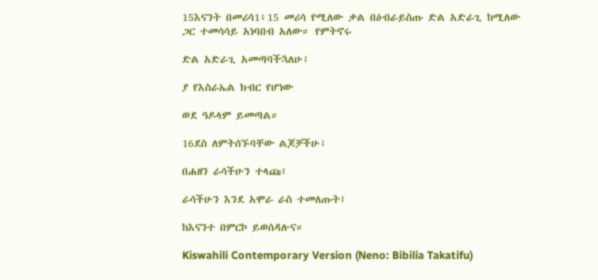15እናንት በመሪሳ1፥15 መሪሳ የሚለው ቃል በዕብራይስጡ ድል አድራጊ ከሚለው ጋር ተመሳሳይ አነባበብ አለው። የምትኖሩ

ድል አድራጊ አመጣባችኋለሁ፤

ያ የእስራኤል ክብር የሆነው

ወደ ዓዶላም ይመጣል።

16ደስ ለምትሰኙባቸው ልጆቻችሁ፣

በሐዘን ራሳችሁን ተላጩ፤

ራሳችሁን እንደ አሞራ ራስ ተመለጡት፤

ከእናንተ በምርኮ ይወሰዳሉና።

Kiswahili Contemporary Version (Neno: Bibilia Takatifu)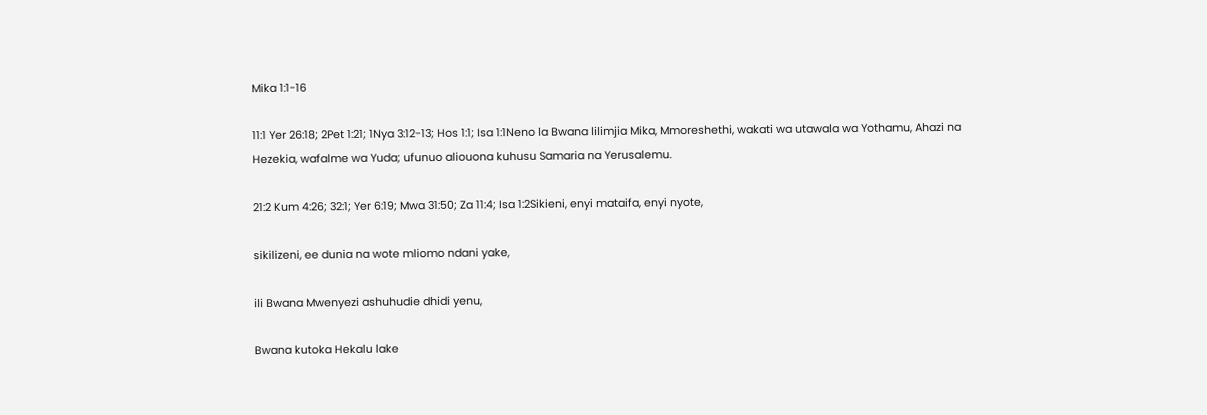Mika 1:1-16

11:1 Yer 26:18; 2Pet 1:21; 1Nya 3:12-13; Hos 1:1; Isa 1:1Neno la Bwana lilimjia Mika, Mmoreshethi, wakati wa utawala wa Yothamu, Ahazi na Hezekia, wafalme wa Yuda; ufunuo aliouona kuhusu Samaria na Yerusalemu.

21:2 Kum 4:26; 32:1; Yer 6:19; Mwa 31:50; Za 11:4; Isa 1:2Sikieni, enyi mataifa, enyi nyote,

sikilizeni, ee dunia na wote mliomo ndani yake,

ili Bwana Mwenyezi ashuhudie dhidi yenu,

Bwana kutoka Hekalu lake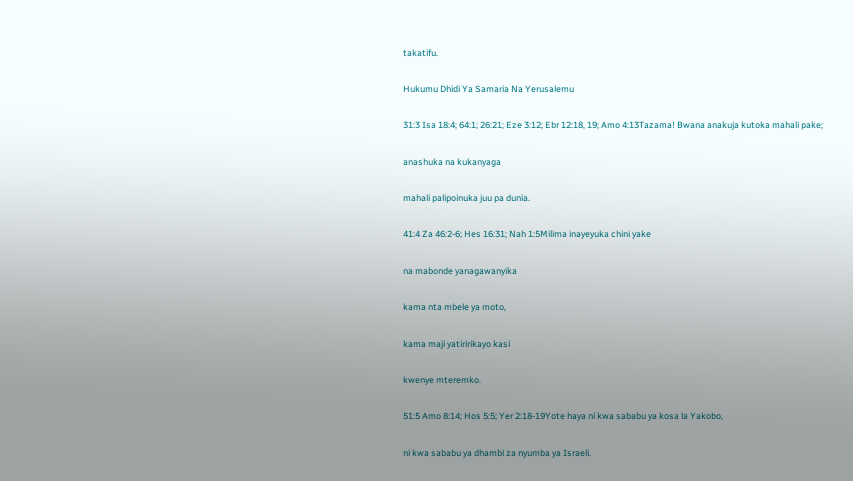takatifu.

Hukumu Dhidi Ya Samaria Na Yerusalemu

31:3 Isa 18:4; 64:1; 26:21; Eze 3:12; Ebr 12:18, 19; Amo 4:13Tazama! Bwana anakuja kutoka mahali pake;

anashuka na kukanyaga

mahali palipoinuka juu pa dunia.

41:4 Za 46:2-6; Hes 16:31; Nah 1:5Milima inayeyuka chini yake

na mabonde yanagawanyika

kama nta mbele ya moto,

kama maji yatiririkayo kasi

kwenye mteremko.

51:5 Amo 8:14; Hos 5:5; Yer 2:18-19Yote haya ni kwa sababu ya kosa la Yakobo,

ni kwa sababu ya dhambi za nyumba ya Israeli.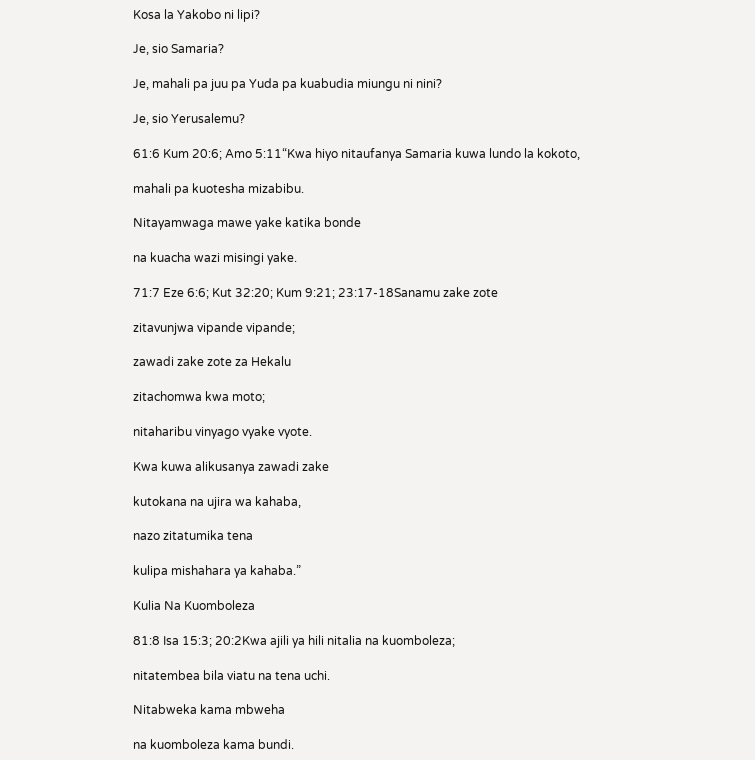Kosa la Yakobo ni lipi?

Je, sio Samaria?

Je, mahali pa juu pa Yuda pa kuabudia miungu ni nini?

Je, sio Yerusalemu?

61:6 Kum 20:6; Amo 5:11“Kwa hiyo nitaufanya Samaria kuwa lundo la kokoto,

mahali pa kuotesha mizabibu.

Nitayamwaga mawe yake katika bonde

na kuacha wazi misingi yake.

71:7 Eze 6:6; Kut 32:20; Kum 9:21; 23:17-18Sanamu zake zote

zitavunjwa vipande vipande;

zawadi zake zote za Hekalu

zitachomwa kwa moto;

nitaharibu vinyago vyake vyote.

Kwa kuwa alikusanya zawadi zake

kutokana na ujira wa kahaba,

nazo zitatumika tena

kulipa mishahara ya kahaba.”

Kulia Na Kuomboleza

81:8 Isa 15:3; 20:2Kwa ajili ya hili nitalia na kuomboleza;

nitatembea bila viatu na tena uchi.

Nitabweka kama mbweha

na kuomboleza kama bundi.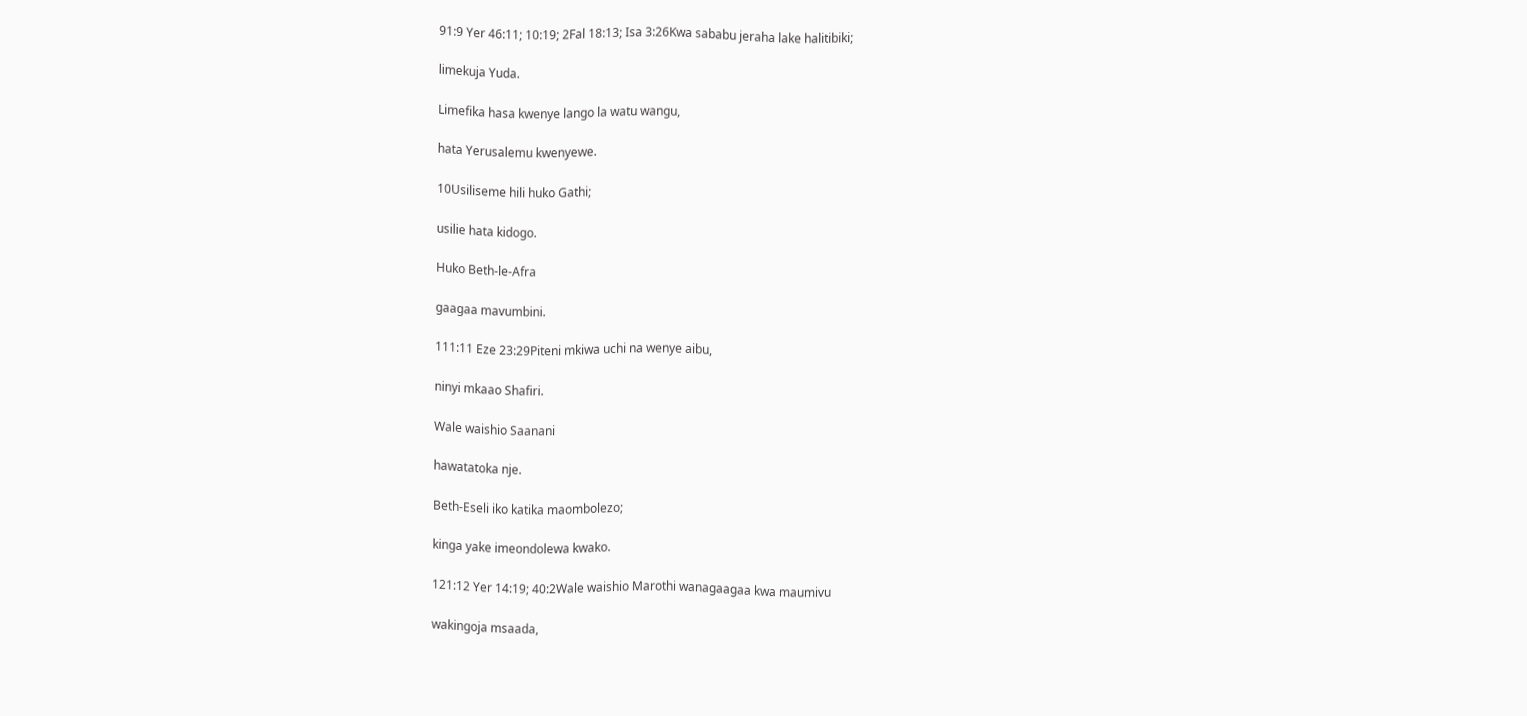91:9 Yer 46:11; 10:19; 2Fal 18:13; Isa 3:26Kwa sababu jeraha lake halitibiki;

limekuja Yuda.

Limefika hasa kwenye lango la watu wangu,

hata Yerusalemu kwenyewe.

10Usiliseme hili huko Gathi;

usilie hata kidogo.

Huko Beth-le-Afra

gaagaa mavumbini.

111:11 Eze 23:29Piteni mkiwa uchi na wenye aibu,

ninyi mkaao Shafiri.

Wale waishio Saanani

hawatatoka nje.

Beth-Eseli iko katika maombolezo;

kinga yake imeondolewa kwako.

121:12 Yer 14:19; 40:2Wale waishio Marothi wanagaagaa kwa maumivu

wakingoja msaada,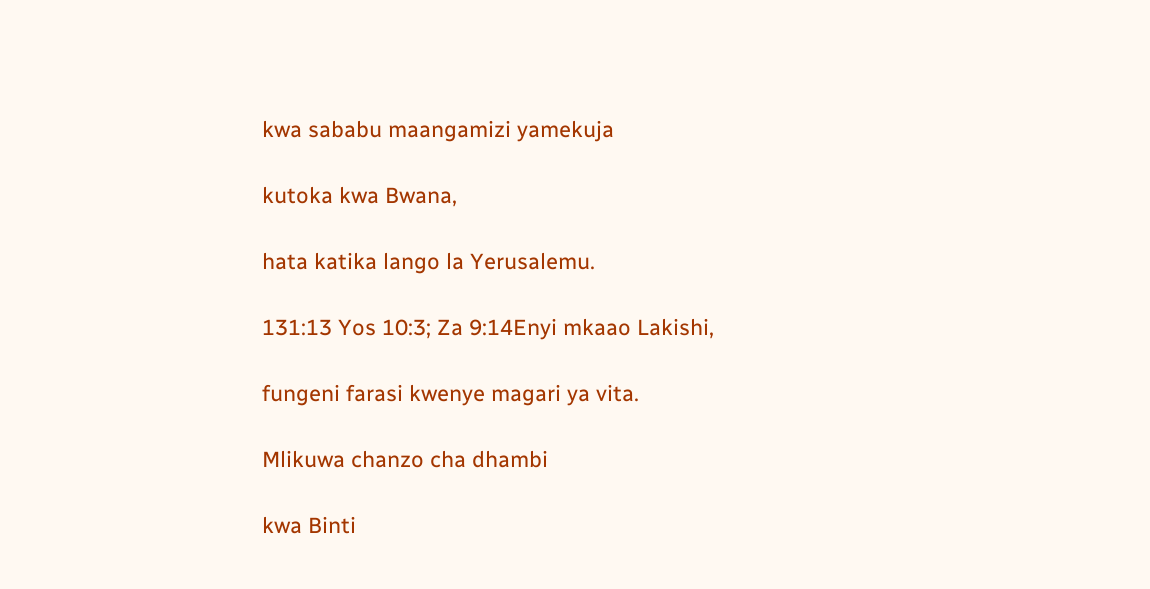kwa sababu maangamizi yamekuja

kutoka kwa Bwana,

hata katika lango la Yerusalemu.

131:13 Yos 10:3; Za 9:14Enyi mkaao Lakishi,

fungeni farasi kwenye magari ya vita.

Mlikuwa chanzo cha dhambi

kwa Binti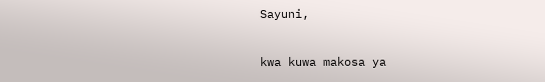Sayuni,

kwa kuwa makosa ya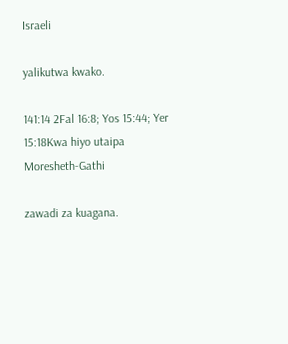Israeli

yalikutwa kwako.

141:14 2Fal 16:8; Yos 15:44; Yer 15:18Kwa hiyo utaipa Moresheth-Gathi

zawadi za kuagana.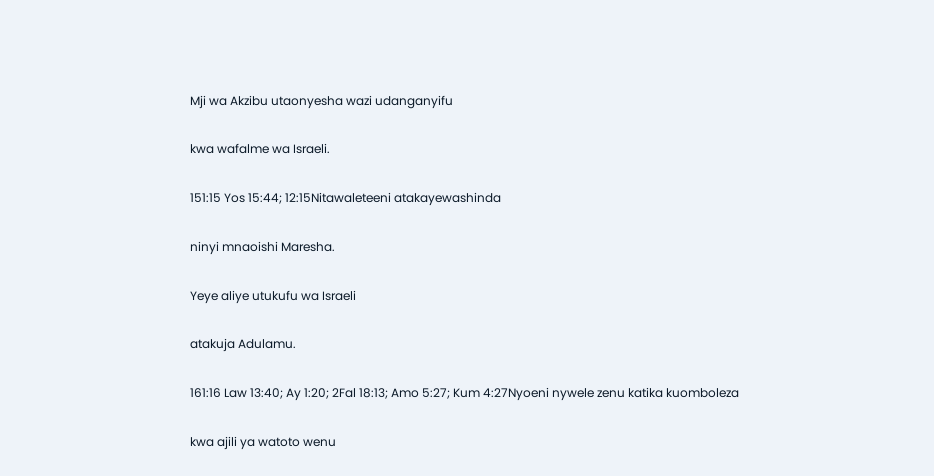Mji wa Akzibu utaonyesha wazi udanganyifu

kwa wafalme wa Israeli.

151:15 Yos 15:44; 12:15Nitawaleteeni atakayewashinda

ninyi mnaoishi Maresha.

Yeye aliye utukufu wa Israeli

atakuja Adulamu.

161:16 Law 13:40; Ay 1:20; 2Fal 18:13; Amo 5:27; Kum 4:27Nyoeni nywele zenu katika kuomboleza

kwa ajili ya watoto wenu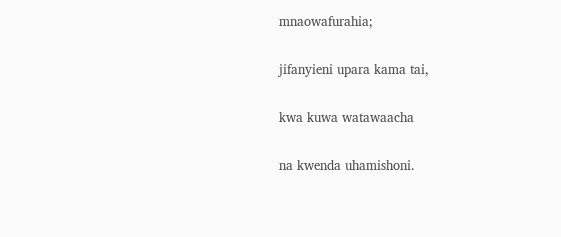mnaowafurahia;

jifanyieni upara kama tai,

kwa kuwa watawaacha

na kwenda uhamishoni.